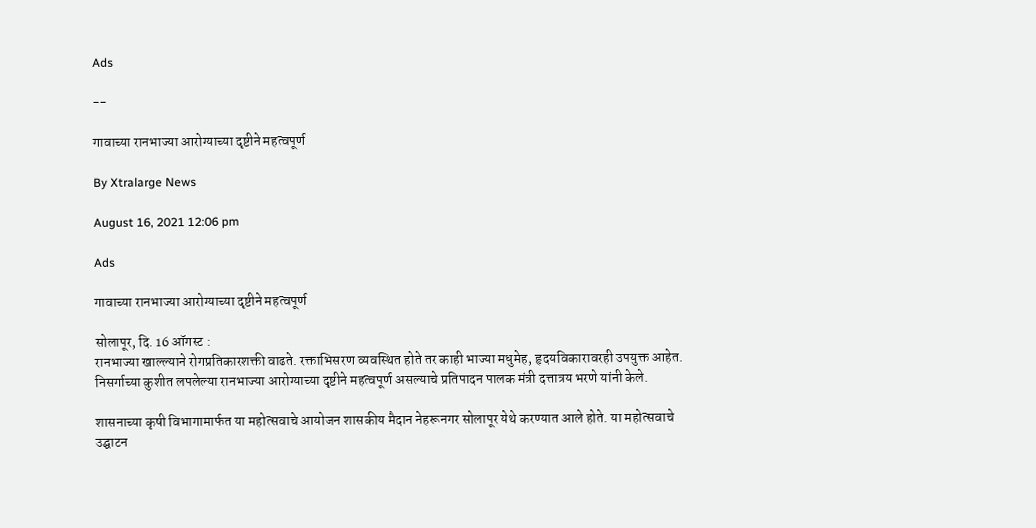Ads

--

गावाच्या रानभाज्या आरोग्याच्या दृष्टीने महत्वपूर्ण

By Xtralarge News

August 16, 2021 12:06 pm

Ads

गावाच्या रानभाज्या आरोग्याच्या दृष्टीने महत्वपूर्ण

सोलापूर, दि. 16 ऑगस्ट :
रानभाज्या खाल्ल्याने रोगप्रतिकारशक्ती वाढते. रक्ताभिसरण व्यवस्थित होते तर काही भाज्या मधुमेह, हृदयविकारावरही उपयुक्त आहेत. निसर्गाच्या कुशीत लपलेल्या रानभाज्या आरोग्याच्या दृष्टीने महत्वपूर्ण असल्याचे प्रतिपादन पालक मंत्री दत्तात्रय भरणे यांनी केले.

शासनाच्या कृषी विभागामार्फत या महोत्सवाचे आयोजन शासकीय मैदान नेहरूनगर सोलापूर येथे करण्यात आले होते. या महोत्सवाचे उद्घाटन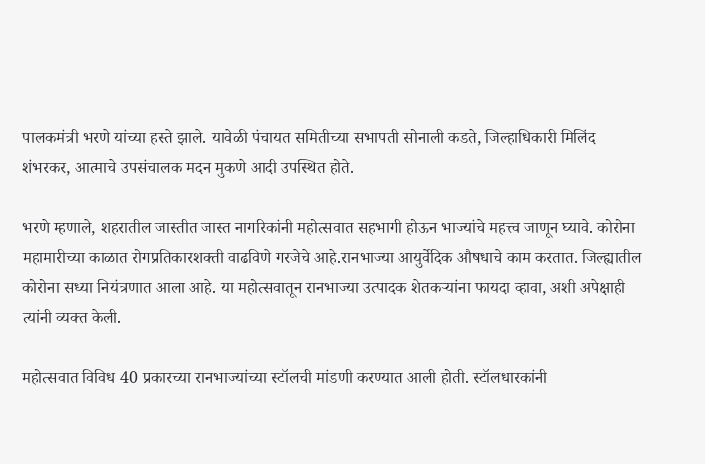पालकमंत्री भरणे यांच्या हस्ते झाले. यावेळी पंचायत समितीच्या सभापती सोनाली कडते, जिल्हाधिकारी मिलिंद शंभरकर, आत्माचे उपसंचालक मदन मुकणे आदी उपस्थित होते.

भरणे म्हणाले, शहरातील जास्तीत जास्त नागरिकांनी महोत्सवात सहभागी होऊन भाज्यांचे महत्त्व जाणून घ्यावे. कोरोना महामारीच्या काळात रोगप्रतिकारशक्ती वाढविणे गरजेचे आहे.रानभाज्या आयुर्वेदिक औषधाचे काम करतात. जिल्ह्यातील कोरोना सध्या नियंत्रणात आला आहे. या महोत्सवातून रानभाज्या उत्पादक शेतकऱ्यांना फायदा व्हावा, अशी अपेक्षाही त्यांनी व्यक्त केली.

महोत्सवात विविध 40 प्रकारच्या रानभाज्यांच्या स्टॉलची मांडणी करण्यात आली होती. स्टॉलधारकांनी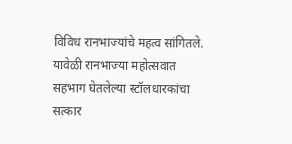विविध रानभाज्यांचे महत्व सांगितले. यावेळी रानभाज्या महोत्सवात सहभाग घेतलेल्या स्टॉलधारकांचा सत्कार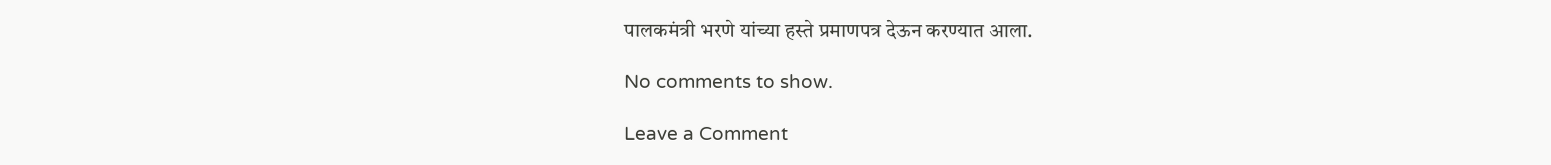पालकमंत्री भरणे यांच्या हस्ते प्रमाणपत्र देऊन करण्यात आला.

No comments to show.

Leave a Comment